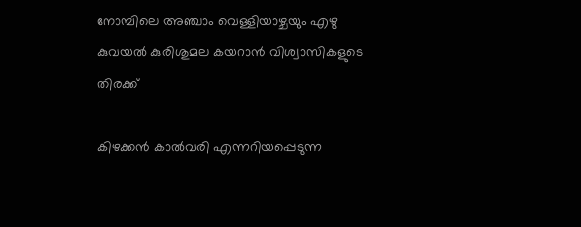നോമ്പിലെ അഞ്ചാം വെള്ളിയാഴ്ചയും എഴു കുവയൽ കുരിശുമല കയറാൻ വിശ്വാസികളുടെ തിരക്ക്

കിഴക്കൻ കാൽവരി എന്നറിയപ്പെടുന്ന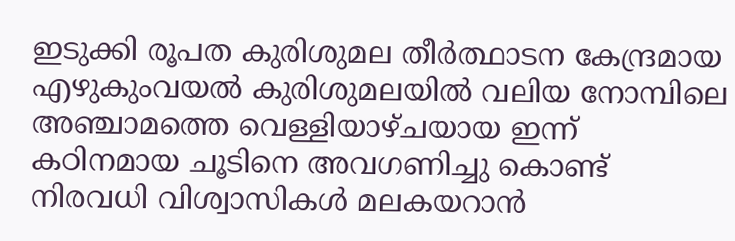ഇടുക്കി രൂപത കുരിശുമല തീർത്ഥാടന കേന്ദ്രമായ എഴുകുംവയൽ കുരിശുമലയിൽ വലിയ നോമ്പിലെ അഞ്ചാമത്തെ വെള്ളിയാഴ്ചയായ ഇന്ന് കഠിനമായ ചൂടിനെ അവഗണിച്ചു കൊണ്ട് നിരവധി വിശ്വാസികൾ മലകയറാൻ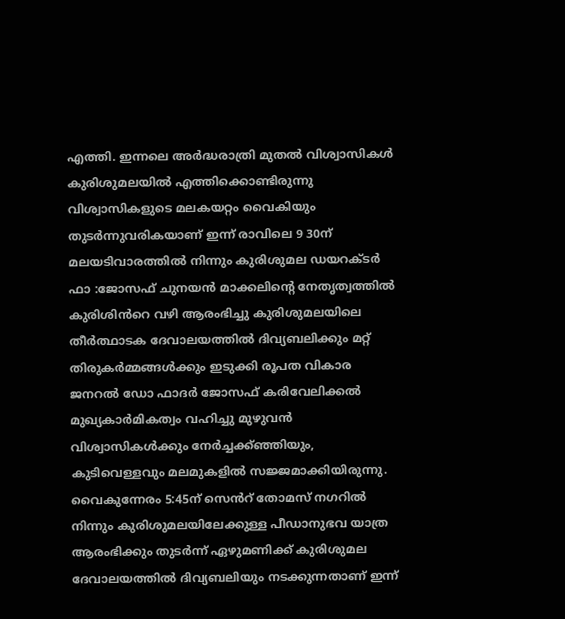എത്തി. ഇന്നലെ അർദ്ധരാത്രി മുതൽ വിശ്വാസികൾ കുരിശുമലയിൽ എത്തിക്കൊണ്ടിരുന്നു വിശ്വാസികളുടെ മലകയറ്റം വൈകിയും തുടർന്നുവരികയാണ് ഇന്ന് രാവിലെ 9 30ന് മലയടിവാരത്തിൽ നിന്നും കുരിശുമല ഡയറക്ടർ ഫാ :ജോസഫ് ചുനയൻ മാക്കലിൻ്റെ നേതൃത്വത്തിൽ കുരിശിൻറെ വഴി ആരംഭിച്ചു കുരിശുമലയിലെ തീർത്ഥാടക ദേവാലയത്തിൽ ദിവ്യബലിക്കും മറ്റ് തിരുകർമ്മങ്ങൾക്കും ഇടുക്കി രൂപത വികാര ജനറൽ ഡോ ഫാദർ ജോസഫ് കരിവേലിക്കൽ മുഖ്യകാർമികത്വം വഹിച്ചു മുഴുവൻ വിശ്വാസികൾക്കും നേർച്ചക്ക്ഞ്ഞിയും, കുടിവെള്ളവും മലമുകളിൽ സജ്ജമാക്കിയിരുന്നു. വൈകുന്നേരം 5:45ന് സെൻറ് തോമസ് നഗറിൽ നിന്നും കുരിശുമലയിലേക്കുള്ള പീഡാനുഭവ യാത്ര ആരംഭിക്കും തുടർന്ന് ഏഴുമണിക്ക് കുരിശുമല ദേവാലയത്തിൽ ദിവ്യബലിയും നടക്കുന്നതാണ് ഇന്ന്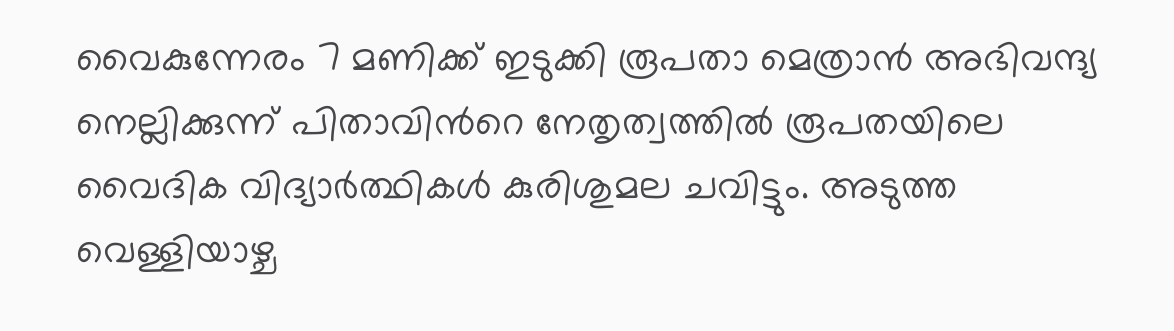വൈകുന്നേരം 7 മണിക്ക് ഇടുക്കി രൂപതാ മെത്രാൻ അഭിവന്ദ്യ നെല്ലിക്കുന്ന് പിതാവിൻറെ നേതൃത്വത്തിൽ രൂപതയിലെ വൈദിക വിദ്യാർത്ഥികൾ കുരിശുമല ചവിട്ടും. അടുത്ത വെള്ളിയാഴ്ച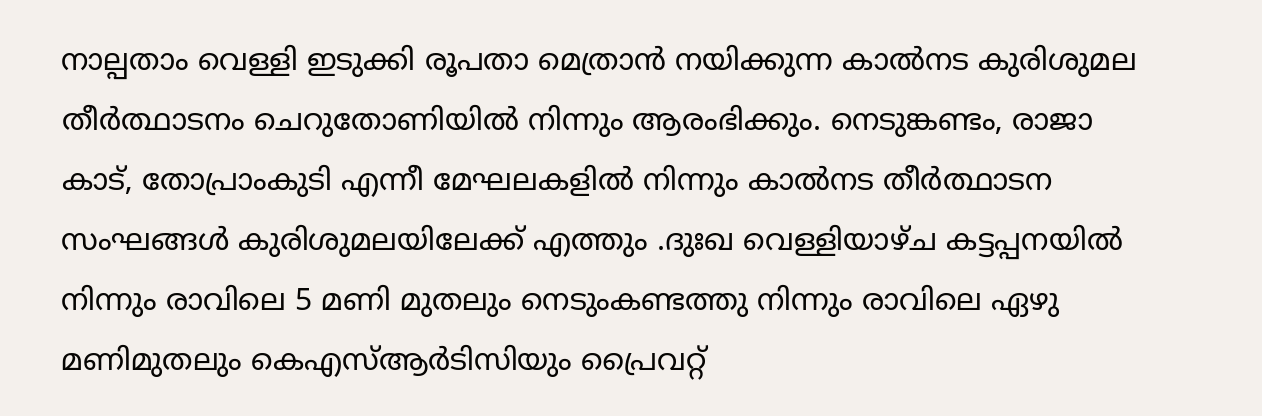നാല്പതാം വെള്ളി ഇടുക്കി രൂപതാ മെത്രാൻ നയിക്കുന്ന കാൽനട കുരിശുമല തീർത്ഥാടനം ചെറുതോണിയിൽ നിന്നും ആരംഭിക്കും. നെടുങ്കണ്ടം, രാജാ കാട്, തോപ്രാംകുടി എന്നീ മേഘലകളിൽ നിന്നും കാൽനട തീർത്ഥാടന സംഘങ്ങൾ കുരിശുമലയിലേക്ക് എത്തും .ദുഃഖ വെള്ളിയാഴ്ച കട്ടപ്പനയിൽ നിന്നും രാവിലെ 5 മണി മുതലും നെടുംകണ്ടത്തു നിന്നും രാവിലെ ഏഴു മണിമുതലും കെഎസ്ആർടിസിയും പ്രൈവറ്റ്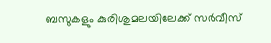ബസുകളും കുരിശുമലയിലേക്ക് സർവീസ്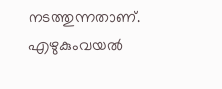നടത്തുന്നതാണ്.
എഴുകുംവയൽ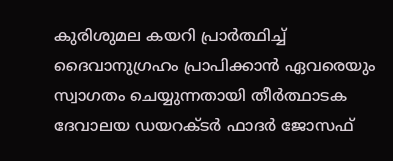കുരിശുമല കയറി പ്രാർത്ഥിച്ച് ദൈവാനുഗ്രഹം പ്രാപിക്കാൻ ഏവരെയും സ്വാഗതം ചെയ്യുന്നതായി തീർത്ഥാടക ദേവാലയ ഡയറക്ടർ ഫാദർ ജോസഫ്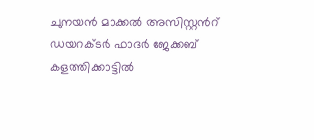ചുനയൻ മാക്കൽ അസിസ്റ്റൻറ് ഡയറക്ടർ ഫാദർ ജേക്കബ് കളത്തിക്കാട്ടിൽ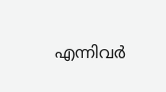എന്നിവർ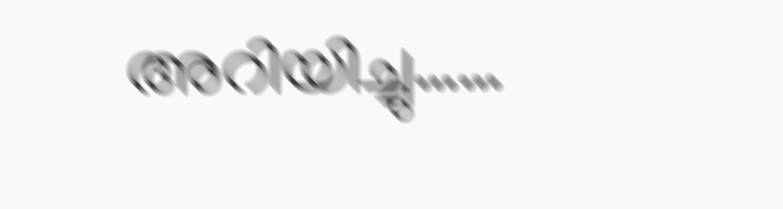അറിയിച്ചു……